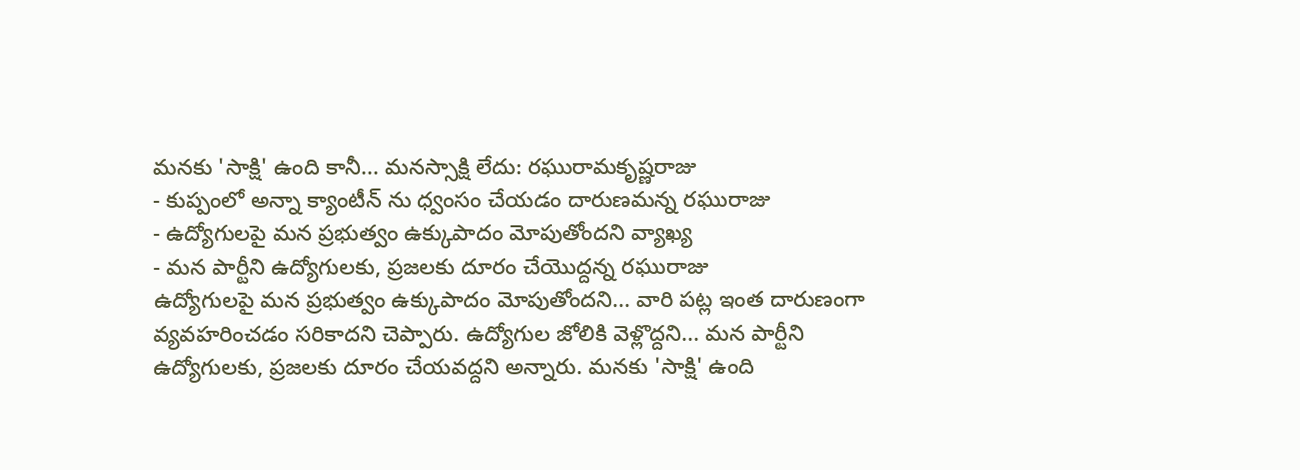మనకు 'సాక్షి' ఉంది కానీ... మనస్సాక్షి లేదు: రఘురామకృష్ణరాజు
- కుప్పంలో అన్నా క్యాంటీన్ ను ధ్వంసం చేయడం దారుణమన్న రఘురాజు
- ఉద్యోగులపై మన ప్రభుత్వం ఉక్కుపాదం మోపుతోందని వ్యాఖ్య
- మన పార్టీని ఉద్యోగులకు, ప్రజలకు దూరం చేయొద్దన్న రఘురాజు
ఉద్యోగులపై మన ప్రభుత్వం ఉక్కుపాదం మోపుతోందని... వారి పట్ల ఇంత దారుణంగా వ్యవహరించడం సరికాదని చెప్పారు. ఉద్యోగుల జోలికి వెళ్లొద్దని... మన పార్టీని ఉద్యోగులకు, ప్రజలకు దూరం చేయవద్దని అన్నారు. మనకు 'సాక్షి' ఉంది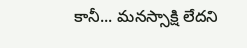కానీ... మనస్సాక్షి లేదని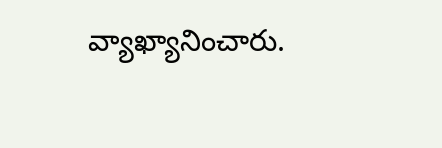వ్యాఖ్యానించారు.